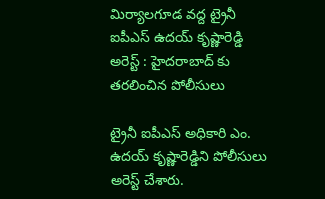మిర్యాలగూడ వద్ద ట్రైనీ ఐపీఎస్ ఉదయ్ కృష్ణారెడ్డి అరెస్ట్ : హైదరాబాద్ కు తరలించిన పోలీసులు

ట్రైనీ ఐపీఎస్ అధికారి ఎం. ఉదయ్ కృష్ణారెడ్డిని పోలీసులు అరెస్ట్ చేశారు.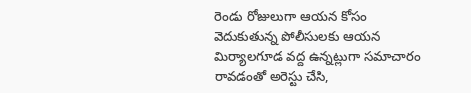రెండు రోజులుగా ఆయన కోసం వెదుకుతున్న పోలీసులకు ఆయన మిర్యాలగూడ వద్ద ఉన్నట్లుగా సమాచారం రావడంతో అరెస్టు చేసి,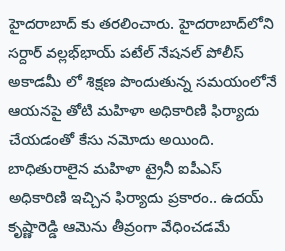హైదరాబాద్ కు తరలించారు. హైదరాబాద్‌లోని సర్దార్ వల్లభ్‌భాయ్ పటేల్ నేషనల్ పోలీస్ అకాడమీ లో శిక్షణ పొందుతున్న సమయంలోనే ఆయనపై తోటి మహిళా అధికారిణి ఫిర్యాదు చేయడంతో కేసు నమోదు అయింది. బాధితురాలైన మహిళా ట్రైనీ ఐపీఎస్ అధికారిణి ఇచ్చిన ఫిర్యాదు ప్రకారం.. ఉదయ్ కృష్ణారెడ్డి ఆమెను తీవ్రంగా వేధించడమే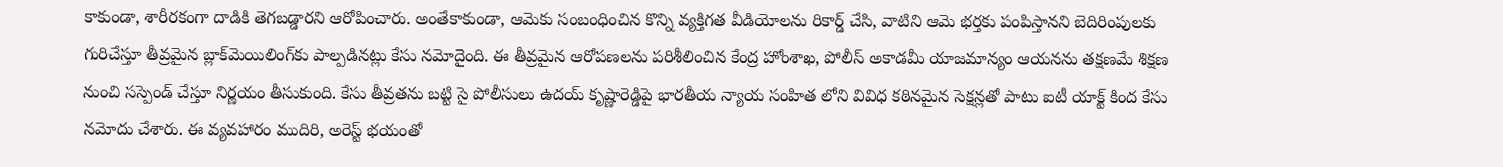కాకుండా, శారీరకంగా దాడికి తెగబడ్డారని ఆరోపించారు. అంతేకాకుండా, ఆమెకు సంబంధించిన కొన్ని వ్యక్తిగత వీడియోలను రికార్డ్ చేసి, వాటిని ఆమె భర్తకు పంపిస్తానని బెదిరింపులకు గురిచేస్తూ తీవ్రమైన బ్లాక్‌మెయిలింగ్‌కు పాల్పడినట్లు కేసు నమోదైంది. ఈ తీవ్రమైన ఆరోపణలను పరిశీలించిన కేంద్ర హోంశాఖ, పోలీస్ అకాడమీ యాజమాన్యం ఆయనను తక్షణమే శిక్షణ నుంచి సస్పెండ్ చేస్తూ నిర్ణయం తీసుకుంది. కేసు తీవ్రతను బట్టి సై పోలీసులు ఉదయ్ కృష్ణారెడ్డిపై భారతీయ న్యాయ సంహిత లోని వివిధ కఠినమైన సెక్షన్లతో పాటు ఐటీ యాక్ట్ కింద కేసు నమోదు చేశారు. ఈ వ్యవహారం ముదిరి, అరెస్ట్ భయంతో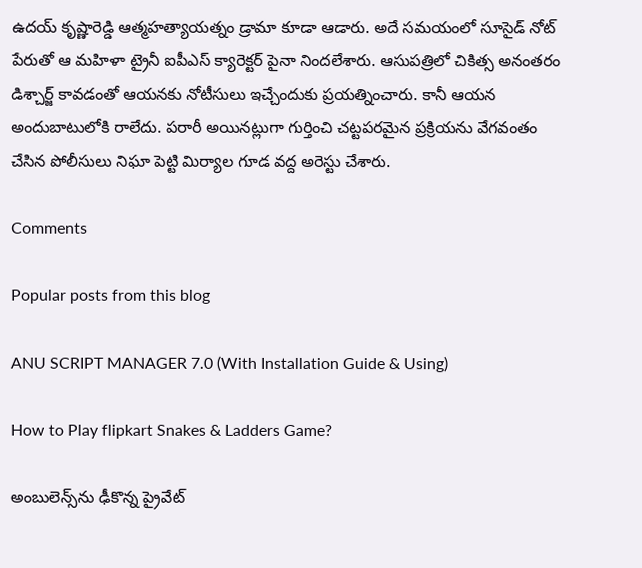ఉదయ్ కృష్ణారెడ్డి ఆత్మహత్యాయత్నం డ్రామా కూడా ఆడారు. అదే సమయంలో సూసైడ్ నోట్ పేరుతో ఆ మహిళా ట్రైనీ ఐపీఎస్‌ క్యారెక్టర్ పైనా నిందలేశారు. ఆసుపత్రిలో చికిత్స అనంతరం డిశ్చార్జ్ కావడంతో ఆయనకు నోటీసులు ఇచ్చేందుకు ప్రయత్నించారు. కానీ ఆయన అందుబాటులోకి రాలేదు. పరారీ అయినట్లుగా గుర్తించి చట్టపరమైన ప్రక్రియను వేగవంతం చేసిన పోలీసులు నిఘా పెట్టి మిర్యాల గూడ వద్ద అరెస్టు చేశారు.

Comments

Popular posts from this blog

ANU SCRIPT MANAGER 7.0 (With Installation Guide & Using)

How to Play flipkart Snakes & Ladders Game?

అంబులెన్స్‌ను ఢీకొన్న ప్రైవేట్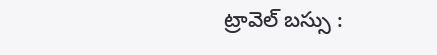ట్రావెల్ బస్సు :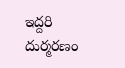ఇద్దరి దుర్మరణం